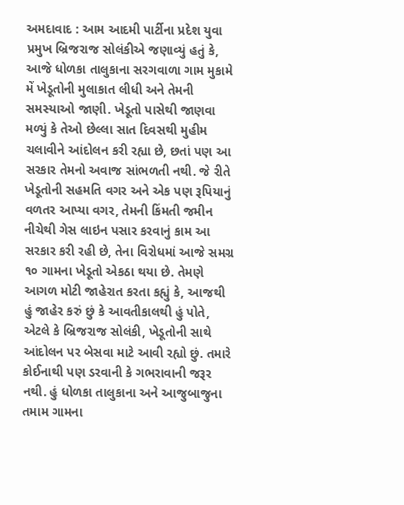અમદાવાદ : આમ આદમી પાર્ટીના પ્રદેશ યુવા પ્રમુખ બ્રિજરાજ સોલંકીએ જણાવ્યું હતું કે, આજે ધોળકા તાલુકાના સરગવાળા ગામ મુકામે મેં ખેડૂતોની મુલાકાત લીધી અને તેમની સમસ્યાઓ જાણી. ખેડૂતો પાસેથી જાણવા મળ્યું કે તેઓ છેલ્લા સાત દિવસથી મુહીમ ચલાવીને આંદોલન કરી રહ્યા છે, છતાં પણ આ સરકાર તેમનો અવાજ સાંભળતી નથી. જે રીતે ખેડૂતોની સહમતિ વગર અને એક પણ રૂપિયાનું વળતર આપ્યા વગર, તેમની કિંમતી જમીન નીચેથી ગેસ લાઇન પસાર કરવાનું કામ આ સરકાર કરી રહી છે, તેના વિરોધમાં આજે સમગ્ર ૧૦ ગામના ખેડૂતો એકઠા થયા છે. તેમણે આગળ મોટી જાહેરાત કરતા કહ્યું કે, આજથી હું જાહેર કરું છું કે આવતીકાલથી હું પોતે, એટલે કે બ્રિજરાજ સોલંકી, ખેડૂતોની સાથે આંદોલન પર બેસવા માટે આવી રહ્યો છું. તમારે કોઈનાથી પણ ડરવાની કે ગભરાવાની જરૂર નથી. હું ધોળકા તાલુકાના અને આજુબાજુના તમામ ગામના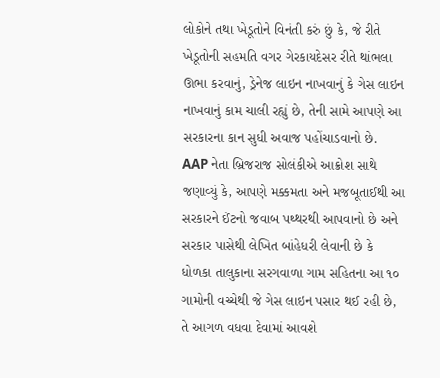લોકોને તથા ખેડૂતોને વિનંતી કરું છું કે, જે રીતે ખેડૂતોની સહમતિ વગર ગેરકાયદેસર રીતે થાંભલા ઊભા કરવાનું, ડ્રેનેજ લાઇન નાખવાનું કે ગેસ લાઇન નાખવાનું કામ ચાલી રહ્યું છે, તેની સામે આપણે આ સરકારના કાન સુધી અવાજ પહોંચાડવાનો છે.
AAP નેતા બ્રિજરાજ સોલંકીએ આક્રોશ સાથે જણાવ્યું કે, આપણે મક્કમતા અને મજબૂતાઈથી આ સરકારને ઈંટનો જવાબ પથ્થરથી આપવાનો છે અને સરકાર પાસેથી લેખિત બાંહેધરી લેવાની છે કે ધોળકા તાલુકાના સરગવાળા ગામ સહિતના આ ૧૦ ગામોની વચ્ચેથી જે ગેસ લાઇન પસાર થઈ રહી છે, તે આગળ વધવા દેવામાં આવશે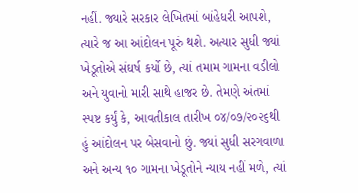નહીં. જ્યારે સરકાર લેખિતમાં બાંહેધરી આપશે, ત્યારે જ આ આંદોલન પૂરું થશે. અત્યાર સુધી જ્યાં ખેડૂતોએ સંઘર્ષ કર્યો છે, ત્યાં તમામ ગામના વડીલો અને યુવાનો મારી સાથે હાજર છે. તેમણે અંતમાં સ્પષ્ટ કર્યું કે, આવતીકાલ તારીખ ૦૪/૦૭/૨૦૨૬થી હું આંદોલન પર બેસવાનો છું. જ્યાં સુધી સરગવાળા અને અન્ય ૧૦ ગામના ખેડૂતોને ન્યાય નહીં મળે, ત્યાં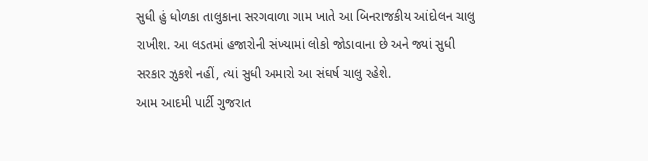સુધી હું ધોળકા તાલુકાના સરગવાળા ગામ ખાતે આ બિનરાજકીય આંદોલન ચાલુ રાખીશ. આ લડતમાં હજારોની સંખ્યામાં લોકો જોડાવાના છે અને જ્યાં સુધી સરકાર ઝુકશે નહીં, ત્યાં સુધી અમારો આ સંઘર્ષ ચાલુ રહેશે.
આમ આદમી પાર્ટી ગુજરાત